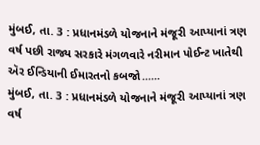મુંબઈ, તા. 3 : પ્રધાનમંડળે યોજનાને મંજૂરી આપ્યાનાં ત્રણ વર્ષ પછી રાજ્ય સરકારે મંગળવારે નરીમાન પોઈન્ટ ખાતેથી ઍર ઈન્ડિયાની ઈમારતનો કબજો......
મુંબઈ, તા. 3 : પ્રધાનમંડળે યોજનાને મંજૂરી આપ્યાનાં ત્રણ વર્ષ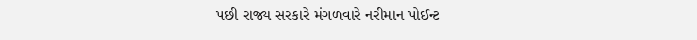પછી રાજ્ય સરકારે મંગળવારે નરીમાન પોઈન્ટ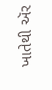ખાતેથી ઍર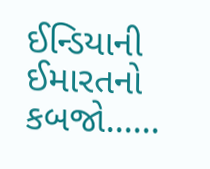ઈન્ડિયાની ઈમારતનો કબજો......